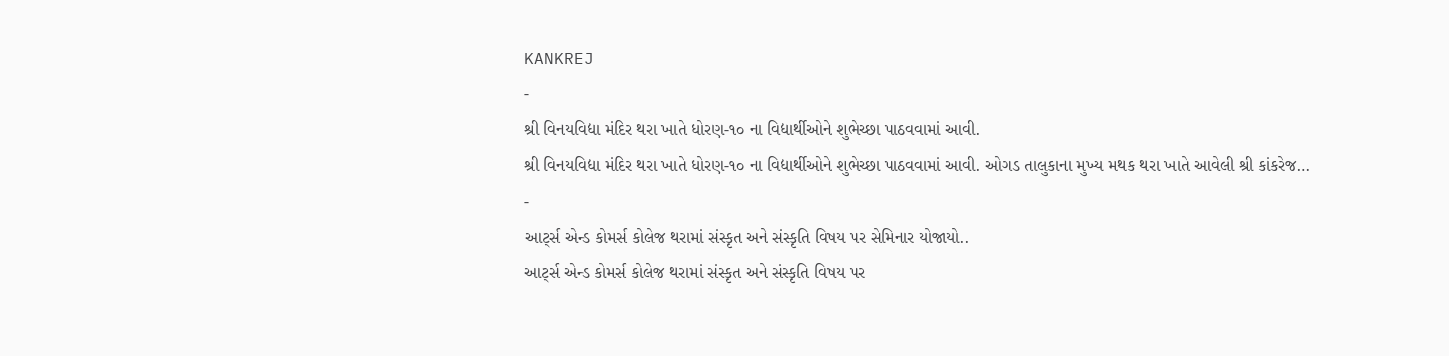KANKREJ
-
શ્રી વિનયવિદ્યા મંદિર થરા ખાતે ધોરણ-૧૦ ના વિદ્યાર્થીઓને શુભેચ્છા પાઠવવામાં આવી.
શ્રી વિનયવિદ્યા મંદિર થરા ખાતે ધોરણ-૧૦ ના વિદ્યાર્થીઓને શુભેચ્છા પાઠવવામાં આવી. ઓગડ તાલુકાના મુખ્ય મથક થરા ખાતે આવેલી શ્રી કાંકરેજ…
-
આર્ટ્સ એન્ડ કોમર્સ કોલેજ થરામાં સંસ્કૃત અને સંસ્કૃતિ વિષય પર સેમિનાર યોજાયો..
આર્ટ્સ એન્ડ કોમર્સ કોલેજ થરામાં સંસ્કૃત અને સંસ્કૃતિ વિષય પર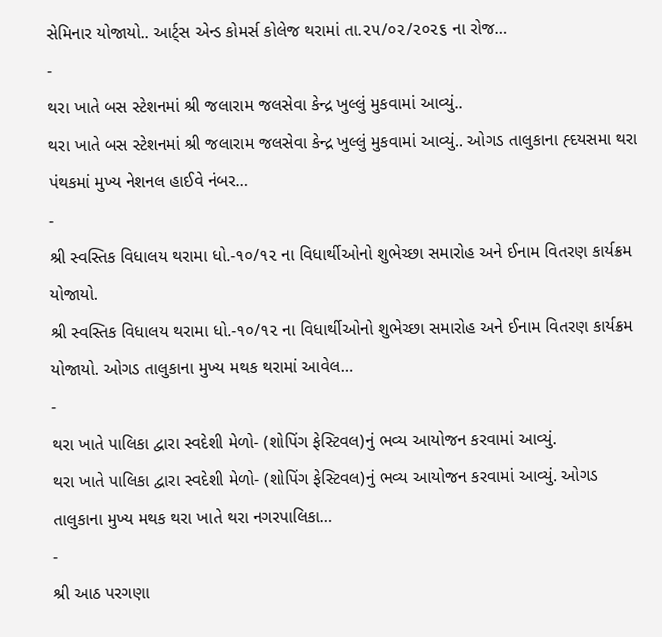સેમિનાર યોજાયો.. આર્ટ્સ એન્ડ કોમર્સ કોલેજ થરામાં તા.૨૫/૦૨/૨૦૨૬ ના રોજ…
-
થરા ખાતે બસ સ્ટેશનમાં શ્રી જલારામ જલસેવા કેન્દ્ર ખુલ્લું મુકવામાં આવ્યું..
થરા ખાતે બસ સ્ટેશનમાં શ્રી જલારામ જલસેવા કેન્દ્ર ખુલ્લું મુકવામાં આવ્યું.. ઓગડ તાલુકાના હ્દયસમા થરા પંથકમાં મુખ્ય નેશનલ હાઈવે નંબર…
-
શ્રી સ્વસ્તિક વિધાલય થરામા ધો.-૧૦/૧૨ ના વિધાર્થીઓનો શુભેચ્છા સમારોહ અને ઈનામ વિતરણ કાર્યક્રમ યોજાયો.
શ્રી સ્વસ્તિક વિધાલય થરામા ધો.-૧૦/૧૨ ના વિધાર્થીઓનો શુભેચ્છા સમારોહ અને ઈનામ વિતરણ કાર્યક્રમ યોજાયો. ઓગડ તાલુકાના મુખ્ય મથક થરામાં આવેલ…
-
થરા ખાતે પાલિકા દ્વારા સ્વદેશી મેળો- (શોપિંગ ફેસ્ટિવલ)નું ભવ્ય આયોજન કરવામાં આવ્યું.
થરા ખાતે પાલિકા દ્વારા સ્વદેશી મેળો- (શોપિંગ ફેસ્ટિવલ)નું ભવ્ય આયોજન કરવામાં આવ્યું. ઓગડ તાલુકાના મુખ્ય મથક થરા ખાતે થરા નગરપાલિકા…
-
શ્રી આઠ પરગણા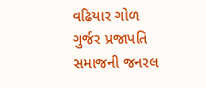વઢિયાર ગોળ ગુર્જર પ્રજાપતિ સમાજની જનરલ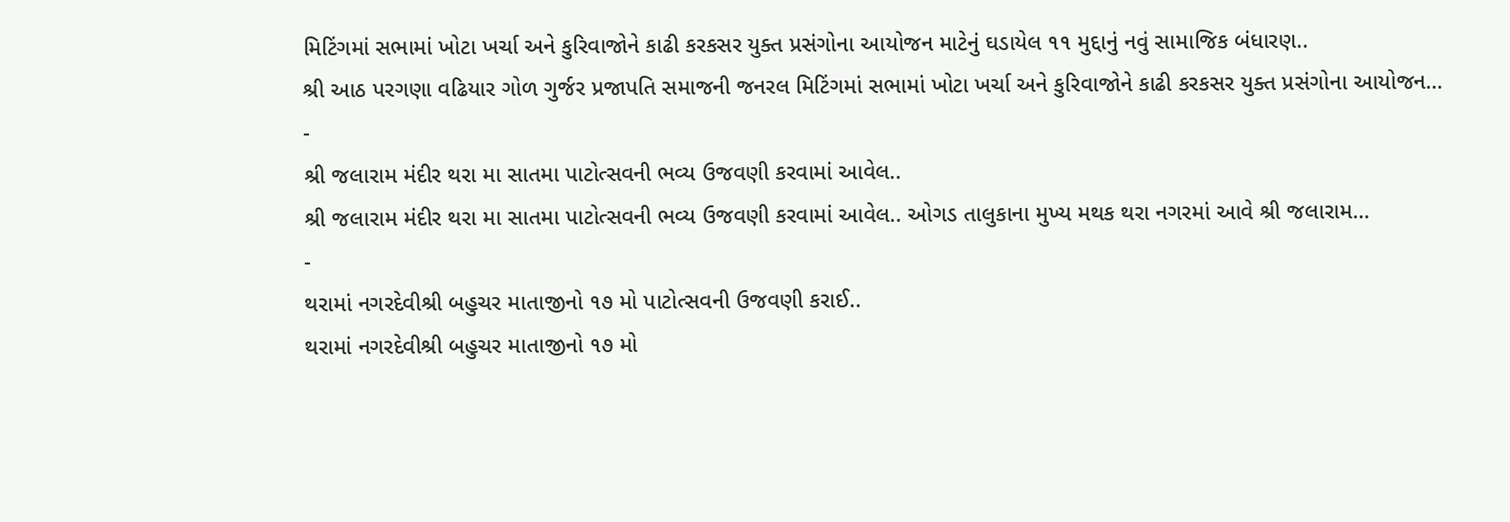મિટિંગમાં સભામાં ખોટા ખર્ચા અને કુરિવાજોને કાઢી કરકસર યુક્ત પ્રસંગોના આયોજન માટેનું ઘડાયેલ ૧૧ મુદ્દાનું નવું સામાજિક બંધારણ..
શ્રી આઠ પરગણા વઢિયાર ગોળ ગુર્જર પ્રજાપતિ સમાજની જનરલ મિટિંગમાં સભામાં ખોટા ખર્ચા અને કુરિવાજોને કાઢી કરકસર યુક્ત પ્રસંગોના આયોજન…
-
શ્રી જલારામ મંદીર થરા મા સાતમા પાટોત્સવની ભવ્ય ઉજવણી કરવામાં આવેલ..
શ્રી જલારામ મંદીર થરા મા સાતમા પાટોત્સવની ભવ્ય ઉજવણી કરવામાં આવેલ.. ઓગડ તાલુકાના મુખ્ય મથક થરા નગરમાં આવે શ્રી જલારામ…
-
થરામાં નગરદેવીશ્રી બહુચર માતાજીનો ૧૭ મો પાટોત્સવની ઉજવણી કરાઈ..
થરામાં નગરદેવીશ્રી બહુચર માતાજીનો ૧૭ મો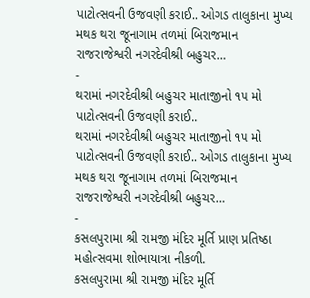પાટોત્સવની ઉજવણી કરાઈ.. ઓગડ તાલુકાના મુખ્ય મથક થરા જૂનાગામ તળમાં બિરાજમાન રાજરાજેશ્વરી નગરદેવીશ્રી બહુચર…
-
થરામાં નગરદેવીશ્રી બહુચર માતાજીનો ૧૫ મો પાટોત્સવની ઉજવણી કરાઈ..
થરામાં નગરદેવીશ્રી બહુચર માતાજીનો ૧૫ મો પાટોત્સવની ઉજવણી કરાઈ.. ઓગડ તાલુકાના મુખ્ય મથક થરા જૂનાગામ તળમાં બિરાજમાન રાજરાજેશ્વરી નગરદેવીશ્રી બહુચર…
-
કસલપુરામા શ્રી રામજી મંદિર મૂર્તિ પ્રાણ પ્રતિષ્ઠા મહોત્સવમા શોભાયાત્રા નીકળી.
કસલપુરામા શ્રી રામજી મંદિર મૂર્તિ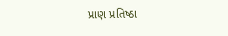પ્રાણ પ્રતિષ્ઠા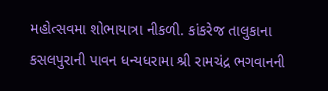મહોત્સવમા શોભાયાત્રા નીકળી. કાંકરેજ તાલુકાના કસલપુરાની પાવન ધન્યધરામા શ્રી રામચંદ્ર ભગવાનની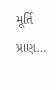મૂર્તિ પ્રાણ…